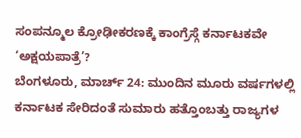ಸಂಪನ್ಮೂಲ ಕ್ರೋಢೀಕರಣಕ್ಕೆ ಕಾಂಗ್ರೆಸ್ಗೆ ಕರ್ನಾಟಕವೇ ‘ಅಕ್ಷಯಪಾತ್ರೆ’?
ಬೆಂಗಳೂರು, ಮಾರ್ಚ್ 24: ಮುಂದಿನ ಮೂರು ವರ್ಷಗಳಲ್ಲಿ ಕರ್ನಾಟಕ ಸೇರಿದಂತೆ ಸುಮಾರು ಹತ್ತೊಂಬತ್ತು ರಾಜ್ಯಗಳ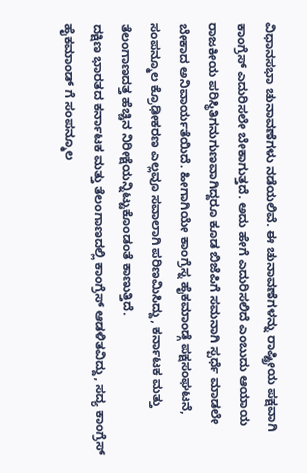ವಿಧಾನಸಭಾ ಚುನಾವಣೆಗಳು ನಡೆಯಲಿವೆ. ಈ ಚುನಾವಣೆಗಳನ್ನು ರಾಷ್ಟ್ರೀಯ ಪಕ್ಷವಾಗಿ ಕಾಂಗ್ರೆಸ್ ಎದುರಿಸಲೇ ಬೇಕಾಗುತ್ತದೆ. ಅದು ಹೇಗೆ ಎದುರಿಸಲಿದೆ ಎಂಬುದು ಆಯಾಯ ರಾಜಕೀಯ ಪರಿಸ್ಥಿತಿಗನುಗುಣವಾಗಿದ್ದರೂ ಕೂಡ ಬಿಜೆಪಿಗೆ ಸಮನಾಗಿ ಸ್ಪರ್ಧೆ ಮಾಡಲೇ ಬೇಕಾದ ಅನಿವಾರ್ಯತೆಯಿದೆ. ಹೀಗಾಗಿಯೇ ಕಾಂಗ್ರೆಸ್ನ ಹೈಕಮಾಂಡ್ಗೆ ಪಕ್ಷಸಂಘಟನೆ, ಸಂಪನ್ಮೂಲ ಕ್ರೊಢೀಕರಣ ಎಲ್ಲವೂ ಸವಾಲಾಗಿ ಪರಿಣಮಿಸಿದ್ದು, ಕರ್ನಾಟಕ ಮತ್ತು ತೆಲಂಗಾಣದತ್ತ ಹೆಚ್ಚಿನ ನಿರೀಕ್ಷೆಯನ್ನಿಟ್ಟುಕೊಂಡಂತೆ ಕಾಣುತ್ತಿದೆ.
ದಕ್ಷಿಣ ಭಾರತದ ಕರ್ನಾಟಕ ಮತ್ತು ತೆಲಂಗಾಣದಲ್ಲಿ ಕಾಂಗ್ರೆಸ್ ಆಡಳಿತವಿದ್ದು, ಸದ್ಯ ಕಾಂಗ್ರೆಸ್ ಹೈಕಮಾಂಡ್ ಗೆ ಸಂಪನ್ಮೂಲ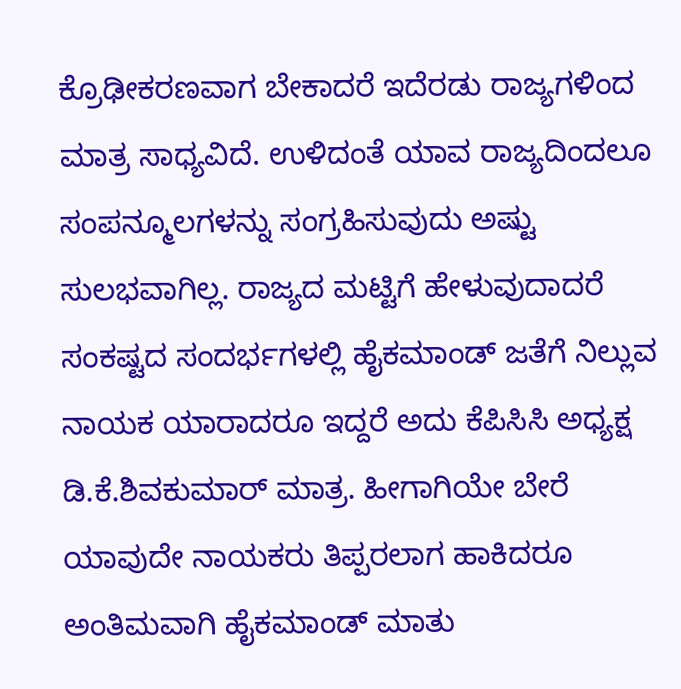ಕ್ರೊಢೀಕರಣವಾಗ ಬೇಕಾದರೆ ಇದೆರಡು ರಾಜ್ಯಗಳಿಂದ ಮಾತ್ರ ಸಾಧ್ಯವಿದೆ. ಉಳಿದಂತೆ ಯಾವ ರಾಜ್ಯದಿಂದಲೂ ಸಂಪನ್ಮೂಲಗಳನ್ನು ಸಂಗ್ರಹಿಸುವುದು ಅಷ್ಟು ಸುಲಭವಾಗಿಲ್ಲ. ರಾಜ್ಯದ ಮಟ್ಟಿಗೆ ಹೇಳುವುದಾದರೆ ಸಂಕಷ್ಟದ ಸಂದರ್ಭಗಳಲ್ಲಿ ಹೈಕಮಾಂಡ್ ಜತೆಗೆ ನಿಲ್ಲುವ ನಾಯಕ ಯಾರಾದರೂ ಇದ್ದರೆ ಅದು ಕೆಪಿಸಿಸಿ ಅಧ್ಯಕ್ಷ ಡಿ.ಕೆ.ಶಿವಕುಮಾರ್ ಮಾತ್ರ. ಹೀಗಾಗಿಯೇ ಬೇರೆ ಯಾವುದೇ ನಾಯಕರು ತಿಪ್ಪರಲಾಗ ಹಾಕಿದರೂ ಅಂತಿಮವಾಗಿ ಹೈಕಮಾಂಡ್ ಮಾತು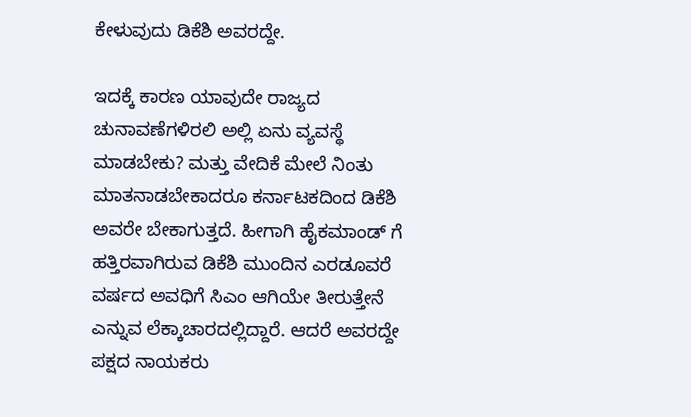ಕೇಳುವುದು ಡಿಕೆಶಿ ಅವರದ್ದೇ.

ಇದಕ್ಕೆ ಕಾರಣ ಯಾವುದೇ ರಾಜ್ಯದ ಚುನಾವಣೆಗಳಿರಲಿ ಅಲ್ಲಿ ಏನು ವ್ಯವಸ್ಥೆ ಮಾಡಬೇಕು? ಮತ್ತು ವೇದಿಕೆ ಮೇಲೆ ನಿಂತು ಮಾತನಾಡಬೇಕಾದರೂ ಕರ್ನಾಟಕದಿಂದ ಡಿಕೆಶಿ ಅವರೇ ಬೇಕಾಗುತ್ತದೆ. ಹೀಗಾಗಿ ಹೈಕಮಾಂಡ್ ಗೆ ಹತ್ತಿರವಾಗಿರುವ ಡಿಕೆಶಿ ಮುಂದಿನ ಎರಡೂವರೆ ವರ್ಷದ ಅವಧಿಗೆ ಸಿಎಂ ಆಗಿಯೇ ತೀರುತ್ತೇನೆ ಎನ್ನುವ ಲೆಕ್ಕಾಚಾರದಲ್ಲಿದ್ದಾರೆ. ಆದರೆ ಅವರದ್ದೇ ಪಕ್ಷದ ನಾಯಕರು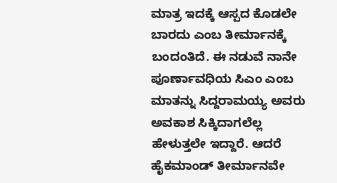ಮಾತ್ರ ಇದಕ್ಕೆ ಆಸ್ಪದ ಕೊಡಲೇ ಬಾರದು ಎಂಬ ತೀರ್ಮಾನಕ್ಕೆ ಬಂದಂತಿದೆ. ಈ ನಡುವೆ ನಾನೇ ಪೂರ್ಣಾವಧಿಯ ಸಿಎಂ ಎಂಬ ಮಾತನ್ನು ಸಿದ್ದರಾಮಯ್ಯ ಅವರು ಅವಕಾಶ ಸಿಕ್ಕಿದಾಗಲೆಲ್ಲ ಹೇಳುತ್ತಲೇ ಇದ್ದಾರೆ. ಆದರೆ ಹೈಕಮಾಂಡ್ ತೀರ್ಮಾನವೇ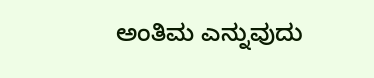ಅಂತಿಮ ಎನ್ನುವುದು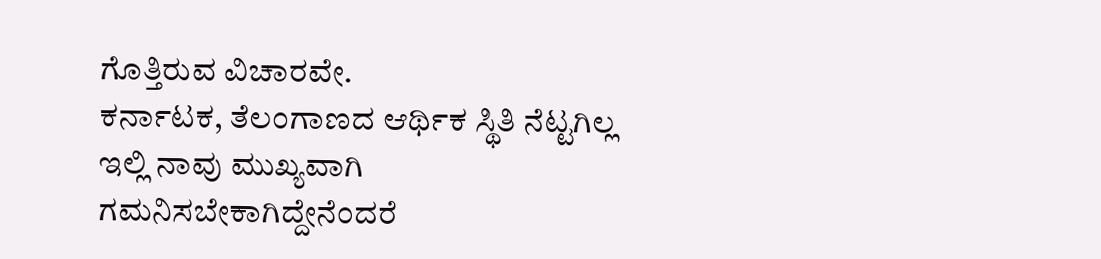ಗೊತ್ತಿರುವ ವಿಚಾರವೇ.
ಕರ್ನಾಟಕ, ತೆಲಂಗಾಣದ ಆರ್ಥಿಕ ಸ್ಥಿತಿ ನೆಟ್ಟಗಿಲ್ಲ
ಇಲ್ಲಿ ನಾವು ಮುಖ್ಯವಾಗಿ ಗಮನಿಸಬೇಕಾಗಿದ್ದೇನೆಂದರೆ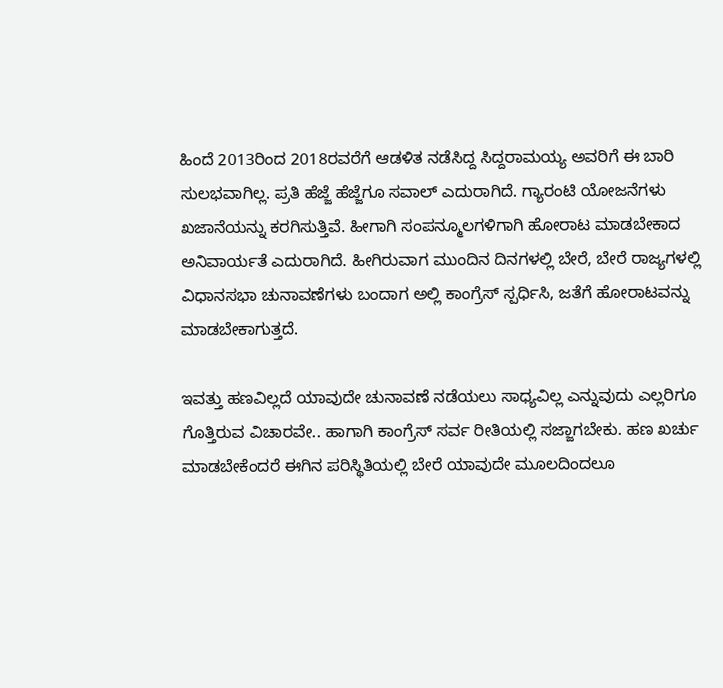ಹಿಂದೆ 2013ರಿಂದ 2018ರವರೆಗೆ ಆಡಳಿತ ನಡೆಸಿದ್ದ ಸಿದ್ದರಾಮಯ್ಯ ಅವರಿಗೆ ಈ ಬಾರಿ ಸುಲಭವಾಗಿಲ್ಲ. ಪ್ರತಿ ಹೆಜ್ಜೆ ಹೆಜ್ಜೆಗೂ ಸವಾಲ್ ಎದುರಾಗಿದೆ. ಗ್ಯಾರಂಟಿ ಯೋಜನೆಗಳು ಖಜಾನೆಯನ್ನು ಕರಗಿಸುತ್ತಿವೆ. ಹೀಗಾಗಿ ಸಂಪನ್ಮೂಲಗಳಿಗಾಗಿ ಹೋರಾಟ ಮಾಡಬೇಕಾದ ಅನಿವಾರ್ಯತೆ ಎದುರಾಗಿದೆ. ಹೀಗಿರುವಾಗ ಮುಂದಿನ ದಿನಗಳಲ್ಲಿ ಬೇರೆ, ಬೇರೆ ರಾಜ್ಯಗಳಲ್ಲಿ ವಿಧಾನಸಭಾ ಚುನಾವಣೆಗಳು ಬಂದಾಗ ಅಲ್ಲಿ ಕಾಂಗ್ರೆಸ್ ಸ್ಪರ್ಧಿಸಿ, ಜತೆಗೆ ಹೋರಾಟವನ್ನು ಮಾಡಬೇಕಾಗುತ್ತದೆ.

ಇವತ್ತು ಹಣವಿಲ್ಲದೆ ಯಾವುದೇ ಚುನಾವಣೆ ನಡೆಯಲು ಸಾಧ್ಯವಿಲ್ಲ ಎನ್ನುವುದು ಎಲ್ಲರಿಗೂ ಗೊತ್ತಿರುವ ವಿಚಾರವೇ.. ಹಾಗಾಗಿ ಕಾಂಗ್ರೆಸ್ ಸರ್ವ ರೀತಿಯಲ್ಲಿ ಸಜ್ಜಾಗಬೇಕು. ಹಣ ಖರ್ಚು ಮಾಡಬೇಕೆಂದರೆ ಈಗಿನ ಪರಿಸ್ಥಿತಿಯಲ್ಲಿ ಬೇರೆ ಯಾವುದೇ ಮೂಲದಿಂದಲೂ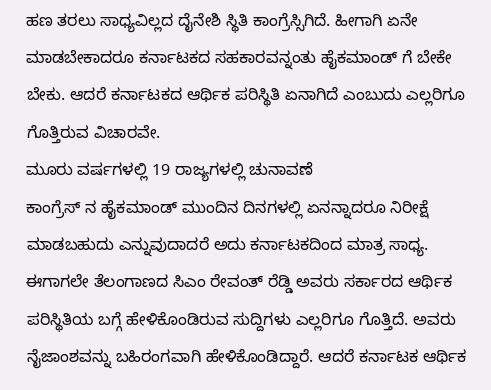ಹಣ ತರಲು ಸಾಧ್ಯವಿಲ್ಲದ ದೈನೇಶಿ ಸ್ಥಿತಿ ಕಾಂಗ್ರೆಸ್ಸಿಗಿದೆ. ಹೀಗಾಗಿ ಏನೇ ಮಾಡಬೇಕಾದರೂ ಕರ್ನಾಟಕದ ಸಹಕಾರವನ್ನಂತು ಹೈಕಮಾಂಡ್ ಗೆ ಬೇಕೇ ಬೇಕು. ಆದರೆ ಕರ್ನಾಟಕದ ಆರ್ಥಿಕ ಪರಿಸ್ಥಿತಿ ಏನಾಗಿದೆ ಎಂಬುದು ಎಲ್ಲರಿಗೂ ಗೊತ್ತಿರುವ ವಿಚಾರವೇ.
ಮೂರು ವರ್ಷಗಳಲ್ಲಿ 19 ರಾಜ್ಯಗಳಲ್ಲಿ ಚುನಾವಣೆ
ಕಾಂಗ್ರೆಸ್ ನ ಹೈಕಮಾಂಡ್ ಮುಂದಿನ ದಿನಗಳಲ್ಲಿ ಏನನ್ನಾದರೂ ನಿರೀಕ್ಷೆ ಮಾಡಬಹುದು ಎನ್ನುವುದಾದರೆ ಅದು ಕರ್ನಾಟಕದಿಂದ ಮಾತ್ರ ಸಾಧ್ಯ. ಈಗಾಗಲೇ ತೆಲಂಗಾಣದ ಸಿಎಂ ರೇವಂತ್ ರೆಡ್ಡಿ ಅವರು ಸರ್ಕಾರದ ಆರ್ಥಿಕ ಪರಿಸ್ಥಿತಿಯ ಬಗ್ಗೆ ಹೇಳಿಕೊಂಡಿರುವ ಸುದ್ದಿಗಳು ಎಲ್ಲರಿಗೂ ಗೊತ್ತಿದೆ. ಅವರು ನೈಜಾಂಶವನ್ನು ಬಹಿರಂಗವಾಗಿ ಹೇಳಿಕೊಂಡಿದ್ದಾರೆ. ಆದರೆ ಕರ್ನಾಟಕ ಆರ್ಥಿಕ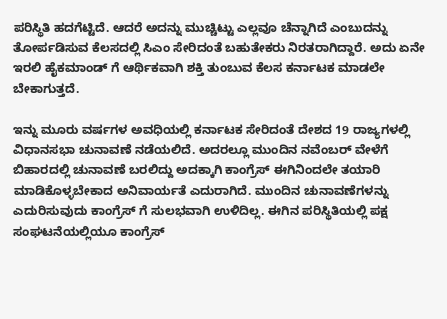ಪರಿಸ್ಥಿತಿ ಹದಗೆಟ್ಟಿದೆ. ಆದರೆ ಅದನ್ನು ಮುಚ್ಚಿಟ್ಟು ಎಲ್ಲವೂ ಚೆನ್ನಾಗಿದೆ ಎಂಬುದನ್ನು ತೋರ್ಪಡಿಸುವ ಕೆಲಸದಲ್ಲಿ ಸಿಎಂ ಸೇರಿದಂತೆ ಬಹುತೇಕರು ನಿರತರಾಗಿದ್ದಾರೆ. ಅದು ಏನೇ ಇರಲಿ ಹೈಕಮಾಂಡ್ ಗೆ ಆರ್ಥಿಕವಾಗಿ ಶಕ್ತಿ ತುಂಬುವ ಕೆಲಸ ಕರ್ನಾಟಕ ಮಾಡಲೇ ಬೇಕಾಗುತ್ತದೆ.

ಇನ್ನು ಮೂರು ವರ್ಷಗಳ ಅವಧಿಯಲ್ಲಿ ಕರ್ನಾಟಕ ಸೇರಿದಂತೆ ದೇಶದ 19 ರಾಜ್ಯಗಳಲ್ಲಿ ವಿಧಾನಸಭಾ ಚುನಾವಣೆ ನಡೆಯಲಿದೆ. ಅದರಲ್ಲೂ ಮುಂದಿನ ನವೆಂಬರ್ ವೇಳೆಗೆ ಬಿಹಾರದಲ್ಲಿ ಚುನಾವಣೆ ಬರಲಿದ್ದು ಅದಕ್ಕಾಗಿ ಕಾಂಗ್ರೆಸ್ ಈಗಿನಿಂದಲೇ ತಯಾರಿ ಮಾಡಿಕೊಳ್ಳಬೇಕಾದ ಅನಿವಾರ್ಯತೆ ಎದುರಾಗಿದೆ. ಮುಂದಿನ ಚುನಾವಣೆಗಳನ್ನು ಎದುರಿಸುವುದು ಕಾಂಗ್ರೆಸ್ ಗೆ ಸುಲಭವಾಗಿ ಉಳಿದಿಲ್ಲ. ಈಗಿನ ಪರಿಸ್ಥಿತಿಯಲ್ಲಿ ಪಕ್ಷ ಸಂಘಟನೆಯಲ್ಲಿಯೂ ಕಾಂಗ್ರೆಸ್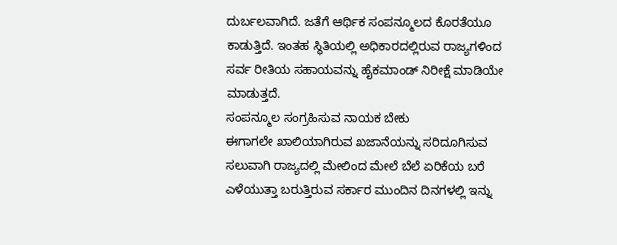ದುರ್ಬಲವಾಗಿದೆ. ಜತೆಗೆ ಆರ್ಥಿಕ ಸಂಪನ್ಮೂಲದ ಕೊರತೆಯೂ ಕಾಡುತ್ತಿದೆ. ಇಂತಹ ಸ್ಥಿತಿಯಲ್ಲಿ ಅಧಿಕಾರದಲ್ಲಿರುವ ರಾಜ್ಯಗಳಿಂದ ಸರ್ವ ರೀತಿಯ ಸಹಾಯವನ್ನು ಹೈಕಮಾಂಡ್ ನಿರೀಕ್ಷೆ ಮಾಡಿಯೇ ಮಾಡುತ್ತದೆ.
ಸಂಪನ್ಮೂಲ ಸಂಗ್ರಹಿಸುವ ನಾಯಕ ಬೇಕು
ಈಗಾಗಲೇ ಖಾಲಿಯಾಗಿರುವ ಖಜಾನೆಯನ್ನು ಸರಿದೂಗಿಸುವ ಸಲುವಾಗಿ ರಾಜ್ಯದಲ್ಲಿ ಮೇಲಿಂದ ಮೇಲೆ ಬೆಲೆ ಏರಿಕೆಯ ಬರೆ ಎಳೆಯುತ್ತಾ ಬರುತ್ತಿರುವ ಸರ್ಕಾರ ಮುಂದಿನ ದಿನಗಳಲ್ಲಿ ಇನ್ನು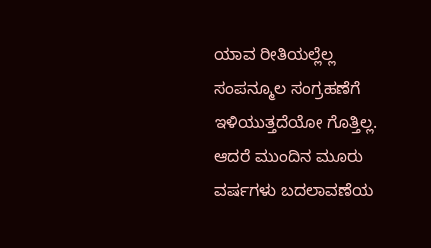ಯಾವ ರೀತಿಯಲ್ಲೆಲ್ಲ ಸಂಪನ್ಮೂಲ ಸಂಗ್ರಹಣೆಗೆ ಇಳಿಯುತ್ತದೆಯೋ ಗೊತ್ತಿಲ್ಲ. ಆದರೆ ಮುಂದಿನ ಮೂರು ವರ್ಷಗಳು ಬದಲಾವಣೆಯ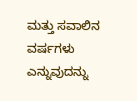ಮತ್ತು ಸವಾಲಿನ ವರ್ಷಗಳು ಎನ್ನುವುದನ್ನು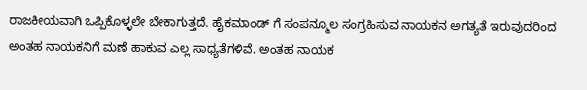ರಾಜಕೀಯವಾಗಿ ಒಪ್ಪಿಕೊಳ್ಳಲೇ ಬೇಕಾಗುತ್ತದೆ. ಹೈಕಮಾಂಡ್ ಗೆ ಸಂಪನ್ಮೂಲ ಸಂಗ್ರಹಿಸುವ ನಾಯಕನ ಅಗತ್ಯತೆ ಇರುವುದರಿಂದ ಅಂತಹ ನಾಯಕನಿಗೆ ಮಣೆ ಹಾಕುವ ಎಲ್ಲ ಸಾಧ್ಯತೆಗಳಿವೆ. ಅಂತಹ ನಾಯಕ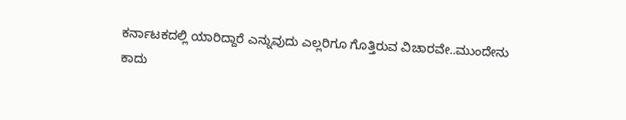ಕರ್ನಾಟಕದಲ್ಲಿ ಯಾರಿದ್ದಾರೆ ಎನ್ನುವುದು ಎಲ್ಲರಿಗೂ ಗೊತ್ತಿರುವ ವಿಚಾರವೇ..ಮುಂದೇನು ಕಾದು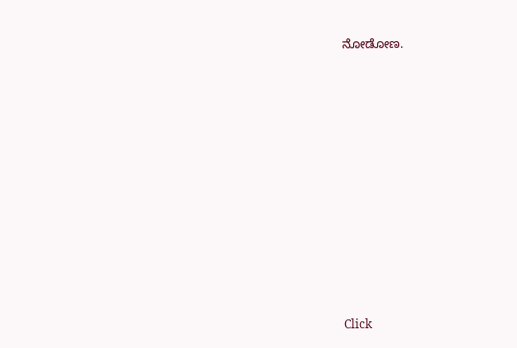ನೋಡೋಣ.












Click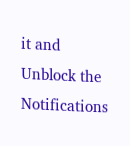it and Unblock the Notifications